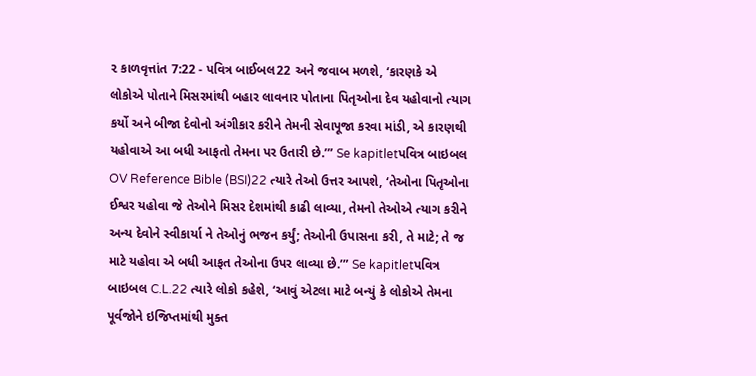૨ કાળવૃત્તાંત 7:22 - પવિત્ર બાઈબલ22 અને જવાબ મળશે, ‘કારણકે એ લોકોએ પોતાને મિસરમાંથી બહાર લાવનાર પોતાના પિતૃઓના દેવ યહોવાનો ત્યાગ કર્યો અને બીજા દેવોનો અંગીકાર કરીને તેમની સેવાપૂજા કરવા માંડી, એ કારણથી યહોવાએ આ બધી આફતો તેમના પર ઉતારી છે.’” Se kapitletપવિત્ર બાઇબલ OV Reference Bible (BSI)22 ત્યારે તેઓ ઉત્તર આપશે, ‘તેઓના પિતૃઓના ઈશ્વર યહોવા જે તેઓને મિસર દેશમાંથી કાઢી લાવ્યા, તેમનો તેઓએ ત્યાગ કરીને અન્ય દેવોને સ્વીકાર્યા ને તેઓનું ભજન કર્યું; તેઓની ઉપાસના કરી, તે માટે; તે જ માટે યહોવા એ બધી આફત તેઓના ઉપર લાવ્યા છે.’” Se kapitletપવિત્ર બાઇબલ C.L.22 ત્યારે લોકો કહેશે, ‘આવું એટલા માટે બન્યું કે લોકોએ તેમના પૂર્વજોને ઇજિપ્તમાંથી મુક્ત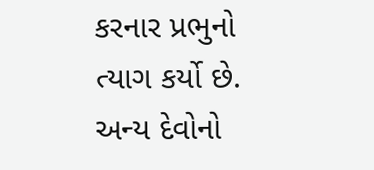કરનાર પ્રભુનો ત્યાગ કર્યો છે. અન્ય દેવોનો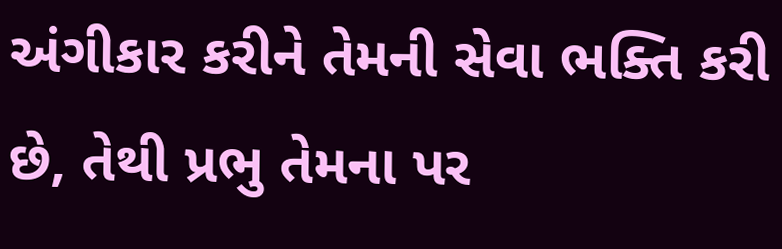અંગીકાર કરીને તેમની સેવા ભક્તિ કરી છે, તેથી પ્રભુ તેમના પર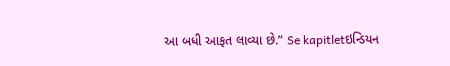આ બધી આફત લાવ્યા છે.” Se kapitletઇન્ડિયન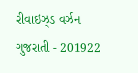રીવાઇઝ્ડ વર્ઝન ગુજરાતી - 201922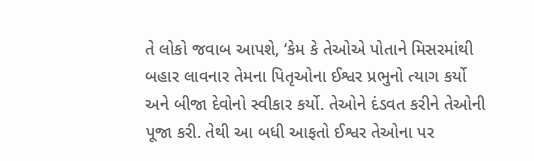તે લોકો જવાબ આપશે, ‘કેમ કે તેઓએ પોતાને મિસરમાંથી બહાર લાવનાર તેમના પિતૃઓના ઈશ્વર પ્રભુનો ત્યાગ કર્યો અને બીજા દેવોનો સ્વીકાર કર્યો. તેઓને દંડવત કરીને તેઓની પૂજા કરી. તેથી આ બધી આફતો ઈશ્વર તેઓના પર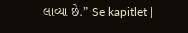લાવ્યા છે.” Se kapitlet |